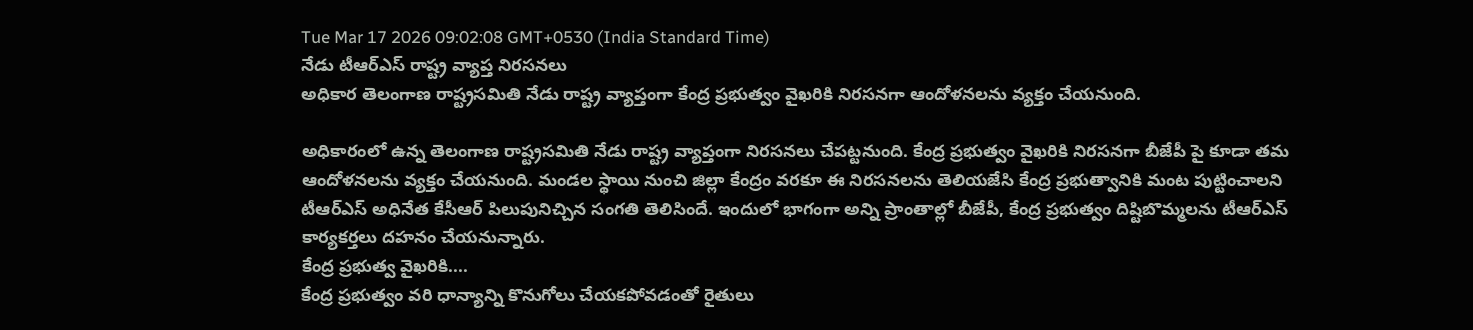Tue Mar 17 2026 09:02:08 GMT+0530 (India Standard Time)
నేడు టీఆర్ఎస్ రాష్ట్ర వ్యాప్త నిరసనలు
అధికార తెలంగాణ రాష్ట్రసమితి నేడు రాష్ట్ర వ్యాప్తంగా కేంద్ర ప్రభుత్వం వైఖరికి నిరసనగా ఆందోళనలను వ్యక్తం చేయనుంది.

అధికారంలో ఉన్న తెలంగాణ రాష్ట్రసమితి నేడు రాష్ట్ర వ్యాప్తంగా నిరసనలు చేపట్టనుంది. కేంద్ర ప్రభుత్వం వైఖరికి నిరసనగా బీజేపీ పై కూడా తమ ఆందోళనలను వ్యక్తం చేయనుంది. మండల స్థాయి నుంచి జిల్లా కేంద్రం వరకూ ఈ నిరసనలను తెలియజేసి కేంద్ర ప్రభుత్వానికి మంట పుట్టించాలని టీఆర్ఎస్ అధినేత కేసీఆర్ పిలుపునిచ్చిన సంగతి తెలిసిందే. ఇందులో భాగంగా అన్ని ప్రాంతాల్లో బీజేపీ, కేంద్ర ప్రభుత్వం దిష్టిబొమ్మలను టీఆర్ఎస్ కార్యకర్తలు దహనం చేయనున్నారు.
కేంద్ర ప్రభుత్వ వైఖరికి....
కేంద్ర ప్రభుత్వం వరి ధాన్యాన్ని కొనుగోలు చేయకపోవడంతో రైతులు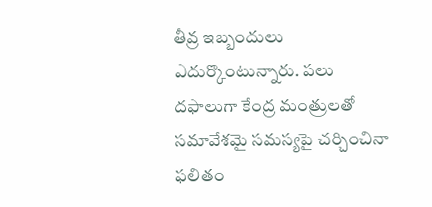తీవ్ర ఇబ్బందులు ఎదుర్కొంటున్నారు. పలు దఫాలుగా కేంద్ర మంత్రులతో సమావేశమై సమస్యపై చర్చించినా ఫలితం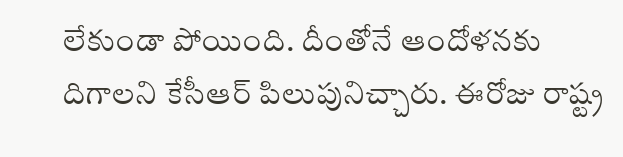లేకుండా పోయింది. దీంతోనే ఆందోళనకు దిగాలని కేసీఆర్ పిలుపునిచ్చారు. ఈరోజు రాష్ట్ర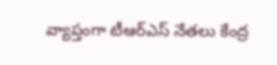వ్యాప్తంగా టీఆర్ఎస్ నేతలు కేంద్ర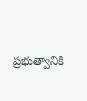ప్రభుత్వానికి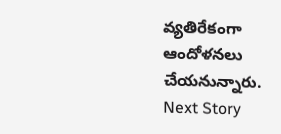వ్యతిరేకంగా ఆందోళనలు చేయనున్నారు.
Next Story